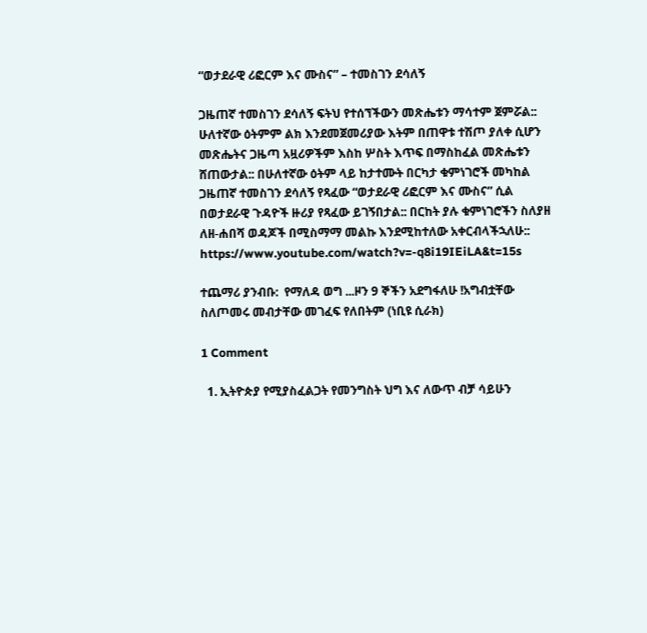“ወታደራዊ ሪፎርም እና ሙስና” – ተመስገን ደሳለኝ

ጋዜጠኛ ተመስገን ደሳለኝ ፍትህ የተሰኘችውን መጽሔቱን ማሳተም ጀምሯል:: ሁለተኛው ዕትምም ልክ እንደመጀመሪያው እትም በጠዋቱ ተሽጦ ያለቀ ሲሆን መጽሔትና ጋዜጣ አዟሪዎችም እስከ ሦስት እጥፍ በማስከፈል መጽሔቱን ሸጠውታል:: በሁለተኛው ዕትም ላይ ከታተሙት በርካታ ቁምነገሮች መካከል ጋዜጠኛ ተመስገን ደሳለኝ የጻፈው “ወታደራዊ ሪፎርም እና ሙስና” ሲል በወታደራዊ ጉዳዮች ዙሪያ የጻፈው ይገኝበታል:: በርከት ያሉ ቁምነገሮችን ስለያዘ ለዘ-ሐበሻ ወዳጆች በሚስማማ መልኩ እንደሚከተለው አቀርብላችኋለሁ::
https://www.youtube.com/watch?v=-q8i19IEiLA&t=15s

ተጨማሪ ያንብቡ:  የማለዳ ወግ ...ዞን 9 ኞችን አደግፋለሁ !አግብቷቸው ስለጦመሩ መብታቸው መገፈፍ የለበትም (ነቢዩ ሲራክ)

1 Comment

  1. ኢትዮጵያ የሚያስፈልጋት የመንግስት ህግ እና ለውጥ ብቻ ሳይሁን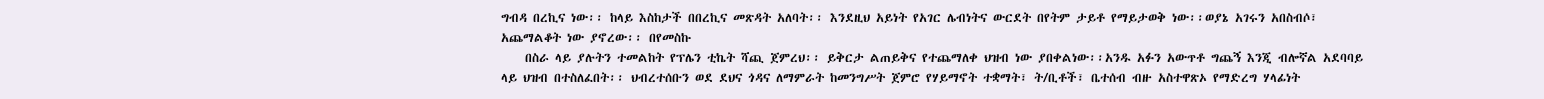ግብዳ በረኪና ነው፡፡ ከላይ እስከታች በበረኪና መጽዳት አለባት፡፡ እንደዚህ አይነት የአገር ሌብነትና ውርደት በየትም ታይቶ የማይታወቅ ነው፡፡ወያኔ አገሩን አበስብሶ፣ አጨማልቆት ነው ያኖረው፡፡ በየመስኩ
    በስራ ላይ ያሉትን ተመልከት የፕሌን ቲኬት ሻጪ ጀምረህ፡፡ ይቅርታ ልጠይቅና የተጨማለቀ ህዝብ ነው ያበቀልነው፡፡አንዱ አፉን አውጥቶ ግጨኝ እንጂ ብሎኛል አደባባይ ላይ ህዝብ በተስለፈበት፡፡ ህብረተሰቡን ወደ ደህና ጎዳና ለማምራት ከመንግሥት ጀምሮ የሃይማኖት ተቋማት፣ ት/ቢቶች፣ ቤተሰብ ብዙ አስተዋጽኦ የማድረግ ሃላፊነት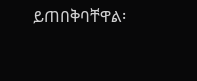ይጠበቅባቸዋል፡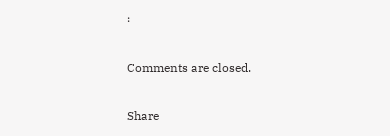፡

Comments are closed.

Share